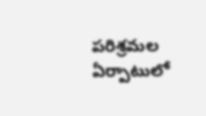పరిశ్రమల ఏర్పాటులో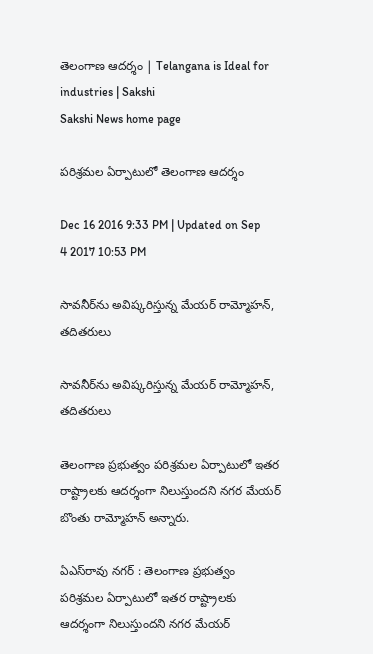తెలంగాణ ఆదర్శం | Telangana is Ideal for industries | Sakshi
Sakshi News home page

పరిశ్రమల ఏర్పాటులో తెలంగాణ ఆదర్శం

Dec 16 2016 9:33 PM | Updated on Sep 4 2017 10:53 PM

సావనీర్‌ను అవిష్కరిస్తున్న మేయర్‌ రామ్మోహన్, తదితరులు

సావనీర్‌ను అవిష్కరిస్తున్న మేయర్‌ రామ్మోహన్, తదితరులు

తెలంగాణ ప్రభుత్వం పరిశ్రమల ఏర్పాటులో ఇతర రాష్ట్రాలకు ఆదర్శంగా నిలుస్తుందని నగర మేయర్‌ బొంతు రామ్మోహన్ అన్నారు.

ఏఎస్‌రావు నగర్‌ : తెలంగాణ ప్రభుత్వం పరిశ్రమల ఏర్పాటులో ఇతర రాష్ట్రాలకు ఆదర్శంగా నిలుస్తుందని నగర మేయర్‌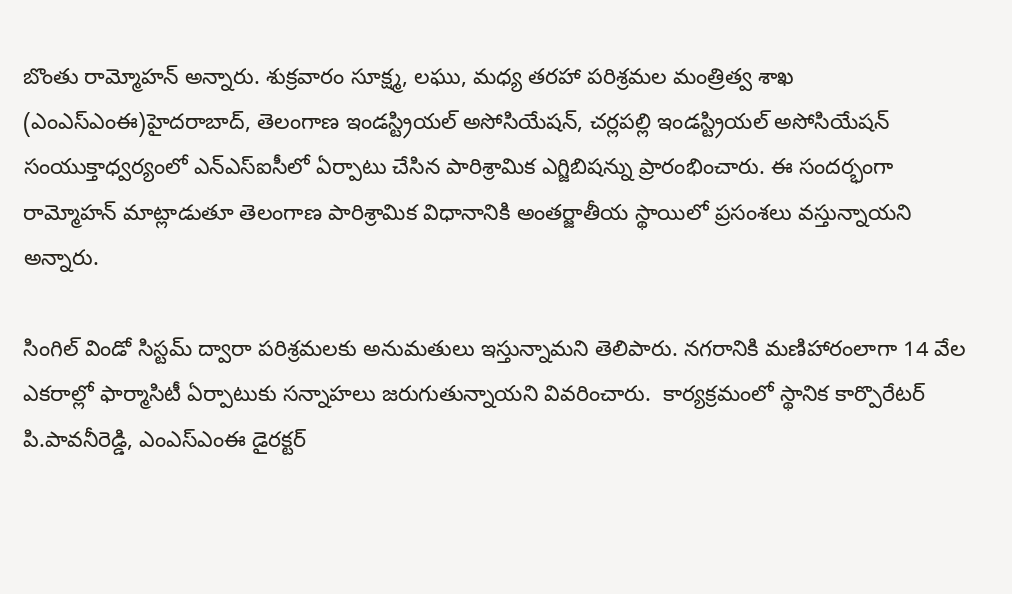బొంతు రామ్మోహన్ అన్నారు. శుక్రవారం సూక్ష్మ, లఘు, మధ్య తరహా పరిశ్రమల మంత్రిత్వ శాఖ (ఎంఎస్‌ఎంఈ)హైదరాబాద్, తెలంగాణ ఇండస్ట్రియల్‌ అసోసియేషన్, చర్లపల్లి ఇండస్ట్రియల్‌ అసోసియేషన్ సంయుక్తాధ్వర్యంలో ఎన్ఎస్‌ఐసీలో ఏర్పాటు చేసిన పారిశ్రామిక ఎగ్జిబిషన్ను ప్రారంభించారు. ఈ సందర్భంగా రామ్మోహన్ మాట్లాడుతూ తెలంగాణ పారిశ్రామిక విధానానికి అంతర్జాతీయ స్థాయిలో ప్రసంశలు వస్తున్నాయని అన్నారు.

సింగిల్‌ విండో సిస్టమ్‌ ద్వారా పరిశ్రమలకు అనుమతులు ఇస్తున్నామని తెలిపారు. నగరానికి మణిహారంలాగా 14 వేల ఎకరాల్లో ఫార్మాసిటీ ఏర్పాటుకు సన్నాహలు జరుగుతున్నాయని వివరించారు.  కార్యక్రమంలో స్థానిక కార్పొరేటర్‌ పి.పావనీరెడ్డి, ఎంఎస్‌ఎంఈ డైరక్టర్‌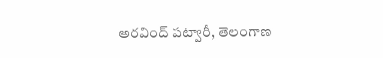అరవింద్‌ పట్వారీ, తెలంగాణ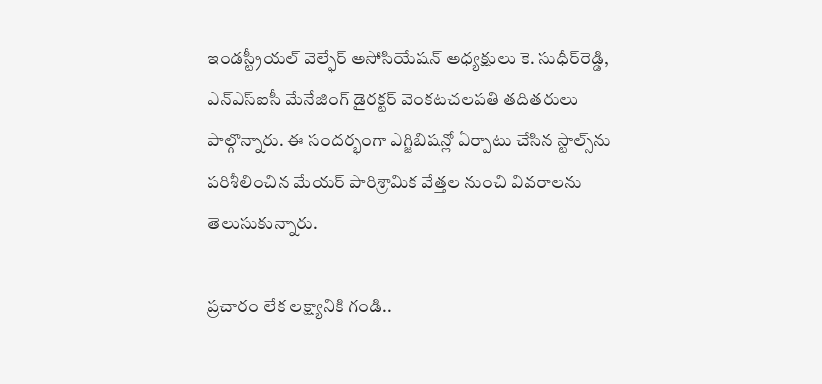ఇండస్ట్రీయల్‌ వెల్ఫేర్‌ అసోసియేషన్ అధ్యక్షులు కె. సుధీర్‌రెడ్డి, ఎన్ఎస్‌ఐసీ మేనేజింగ్‌ డైరక్టర్‌ వెంకటచలపతి తదితరులు పాల్గొన్నారు. ఈ సందర్భంగా ఎగ్జిబిషన్లో ఏర్పాటు చేసిన స్టాల్స్‌ను పరిశీలించిన మేయర్‌ పారిశ్రామిక వేత్తల నుంచి వివరాలను తెలుసుకున్నారు.

ప్రచారం లేక లక్ష్యానికి గండి..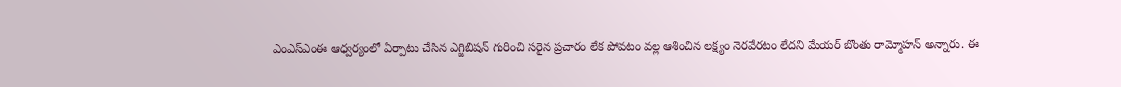ఎంఎస్‌ఎంఈ ఆధ్వర్యంలో ఏర్పాటు చేసిన ఎగ్జిబిషన్ గురించి సరైన ప్రచారం లేక పోవటం వల్ల ఆశించిన లక్ష్యం నెరవేరటం లేదని మేయర్‌ బొంతు రామ్మోహన్ అన్నారు. ఈ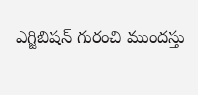ఎగ్జిబిషన్ గురంచి ముందస్తు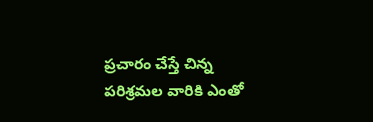ప్రచారం చేస్తే చిన్న పరిశ్రమల వారికి ఎంతో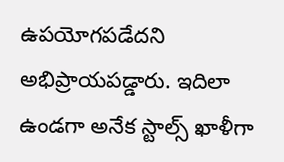ఉపయోగపడేదని అభిప్రాయపడ్డారు. ఇదిలా ఉండగా అనేక స్టాల్స్‌ ఖాళీగా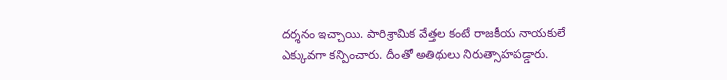దర్శనం ఇచ్చాయి. పారిశ్రామిక వేత్తల కంటే రాజకీయ నాయకులే ఎక్కువగా కన్పించారు. దీంతో అతిథులు నిరుత్సాహపడ్డారు.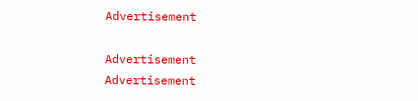Advertisement

Advertisement
Advertisement